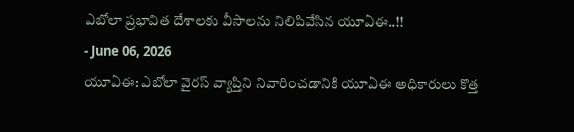ఎబోలా ప్రభావిత దేశాలకు వీసాలను నిలిపివేసిన యూఏఈ..!!
- June 06, 2026
యూఏఈ: ఎబోలా వైరస్ వ్యాప్తిని నివారించడానికి యూఏఈ అధికారులు కొత్త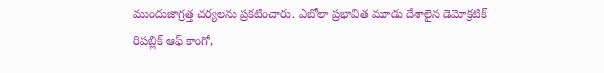ముందుజాగ్రత్త చర్యలను ప్రకటించారు. ఎబోలా ప్రభావిత మూడు దేశాలైన డెమోక్రటిక్ రిపబ్లిక్ ఆఫ్ కాంగో,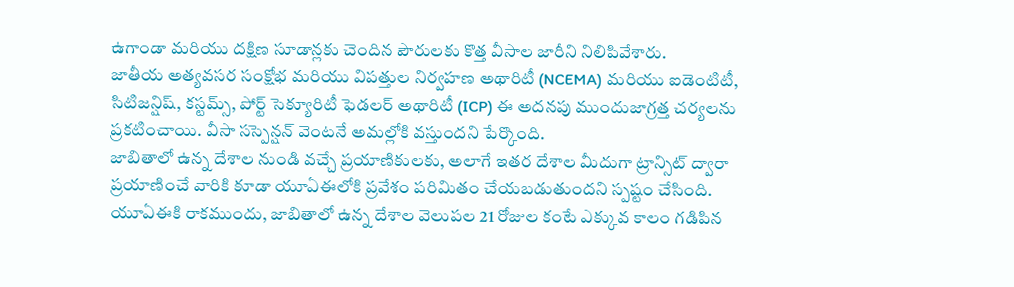ఉగాండా మరియు దక్షిణ సూడాన్లకు చెందిన పౌరులకు కొత్త వీసాల జారీని నిలిపివేశారు.
జాతీయ అత్యవసర సంక్షోభ మరియు విపత్తుల నిర్వహణ అథారిటీ (NCEMA) మరియు ఐడెంటిటీ, సిటిజన్షిష్, కస్టమ్స్, పోర్ట్ సెక్యూరిటీ ఫెడలర్ అథారిటీ (ICP) ఈ అదనపు ముందుజాగ్రత్త చర్యలను ప్రకటించాయి. వీసా సస్పెన్షన్ వెంటనే అమల్లోకి వస్తుందని పేర్కొంది.
జాబితాలో ఉన్న దేశాల నుండి వచ్చే ప్రయాణికులకు, అలాగే ఇతర దేశాల మీదుగా ట్రాన్సిట్ ద్వారా ప్రయాణించే వారికి కూడా యూఏఈలోకి ప్రవేశం పరిమితం చేయబడుతుందని స్పష్టం చేసింది. యూఏఈకి రాకముందు, జాబితాలో ఉన్న దేశాల వెలుపల 21 రోజుల కంటే ఎక్కువ కాలం గడిపిన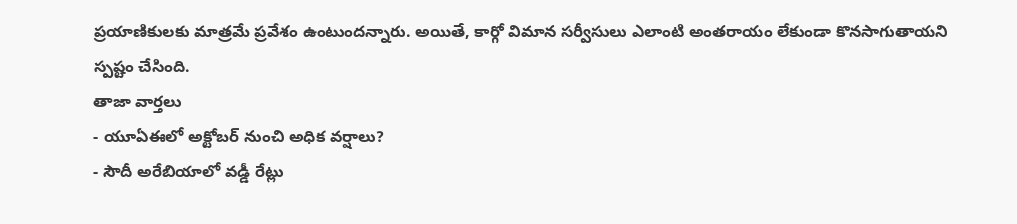ప్రయాణికులకు మాత్రమే ప్రవేశం ఉంటుందన్నారు. అయితే, కార్గో విమాన సర్వీసులు ఎలాంటి అంతరాయం లేకుండా కొనసాగుతాయని స్పష్టం చేసింది.
తాజా వార్తలు
- యూఏఈలో అక్టోబర్ నుంచి అధిక వర్షాలు?
- సౌదీ అరేబియాలో వడ్డీ రేట్లు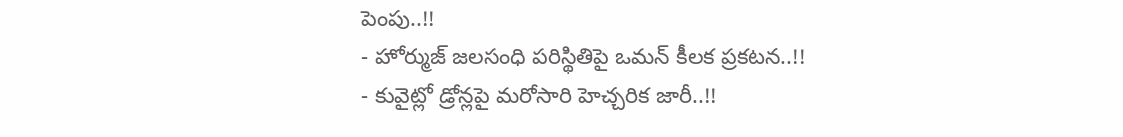పెంపు..!!
- హోర్ముజ్ జలసంధి పరిస్థితిపై ఒమన్ కీలక ప్రకటన..!!
- కువైట్లో డ్రోన్లపై మరోసారి హెచ్చరిక జారీ..!!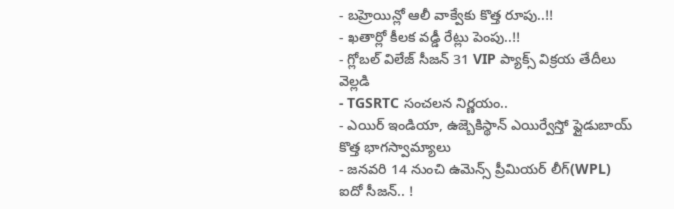- బహ్రెయిన్లో ఆలీ వాక్వేకు కొత్త రూపు..!!
- ఖతార్లో కీలక వడ్డీ రేట్లు పెంపు..!!
- గ్లోబల్ విలేజ్ సీజన్ 31 VIP ప్యాక్స్ విక్రయ తేదీలు వెల్లడి
- TGSRTC సంచలన నిర్ణయం..
- ఎయిర్ ఇండియా, ఉజ్బెకిస్థాన్ ఎయిర్వేస్తో ఫ్లైడుబాయ్ కొత్త భాగస్వామ్యాలు
- జనవరి 14 నుంచి ఉమెన్స్ ప్రీమియర్ లీగ్(WPL) ఐదో సీజన్.. !